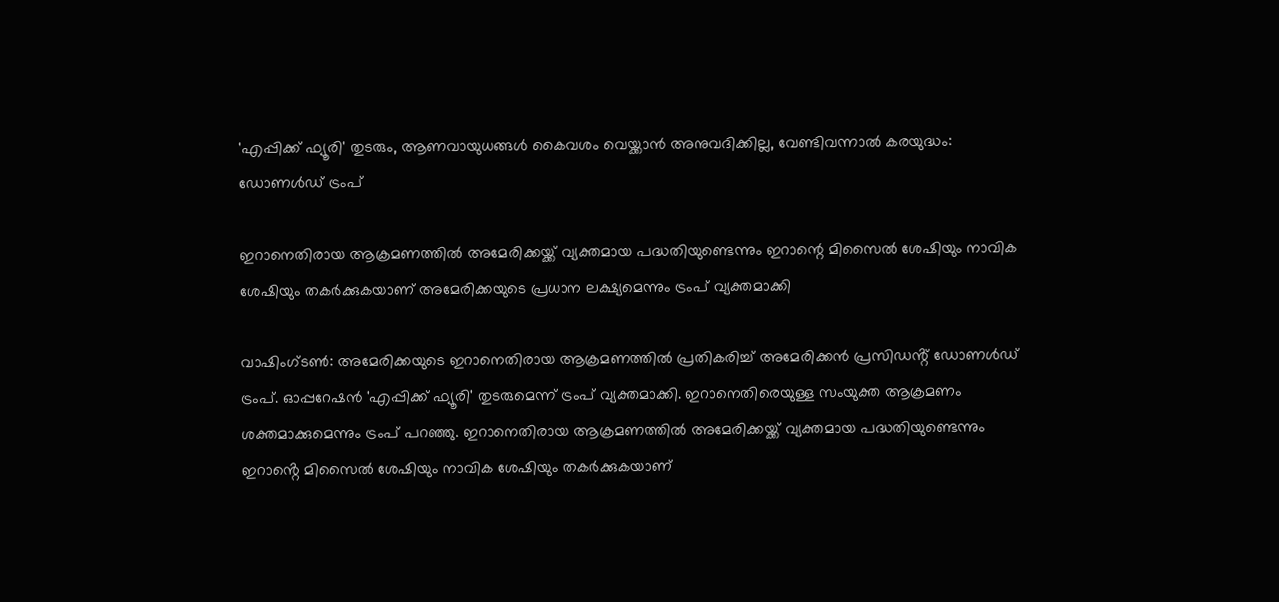'എപ്പിക്ക് ഫ്യൂരി' തുടരും, ആണവായുധങ്ങൾ കൈവശം വെയ്ക്കാൻ അനുവദിക്കില്ല, വേണ്ടിവന്നാൽ കരയുദ്ധം: ഡോണൾഡ് ട്രംപ്

ഇറാനെതിരായ ആക്രമണത്തിൽ അമേരിക്കയ്ക്ക് വ്യക്തമായ പദ്ധതിയുണ്ടെന്നും ഇറാന്റെ മിസൈൽ ശേഷിയും നാവിക ശേഷിയും തകർക്കുകയാണ് അമേരിക്കയുടെ പ്രധാന ലക്ഷ്യമെന്നും ട്രംപ് വ്യക്തമാക്കി

വാഷിംഗ്ടൺ: അമേരിക്കയുടെ ഇറാനെതിരായ ആക്രമണത്തിൽ പ്രതികരിച്ച് അമേരിക്കൻ പ്രസിഡൻ്റ് ഡോണൾഡ് ട്രംപ്. ഓപ്പറേഷൻ 'എപ്പിക്ക് ഫ്യൂരി' തുടരുമെന്ന് ട്രംപ് വ്യക്തമാക്കി. ഇറാനെതിരെയുള്ള സംയുക്ത ആക്രമണം ശക്തമാക്കുമെന്നും ട്രംപ് പറഞ്ഞു. ഇറാനെതിരായ ആക്രമണത്തിൽ അമേരിക്കയ്ക്ക് വ്യക്തമായ പദ്ധതിയുണ്ടെന്നും ഇറാൻ്റെ മിസൈൽ ശേഷിയും നാവിക ശേഷിയും തകർക്കുകയാണ്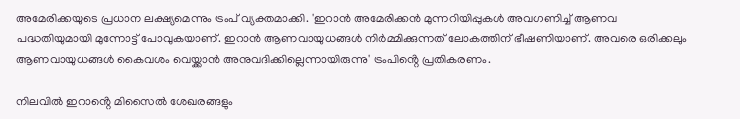അമേരിക്കയുടെ പ്രധാന ലക്ഷ്യമെന്നും ട്രംപ് വ്യക്തമാക്കി. 'ഇറാൻ അമേരിക്കൻ മുന്നറിയിപ്പുകൾ അവഗണിച്ച് ആണവ പദ്ധതിയുമായി മുന്നോട്ട് പോവുകയാണ്. ഇറാൻ ആണവായുധങ്ങൾ നിർമ്മിക്കുന്നത് ലോകത്തിന് ഭീഷണിയാണ്. അവരെ ഒരിക്കലും ആണവായുധങ്ങൾ കൈവശം വെയ്ക്കാൻ അനുവദിക്കില്ലെന്നായിരുന്നു' ട്രംപിൻ്റെ പ്രതികരണം.

നിലവിൽ ഇറാൻ്റെ മിസൈൽ ശേഖരങ്ങളും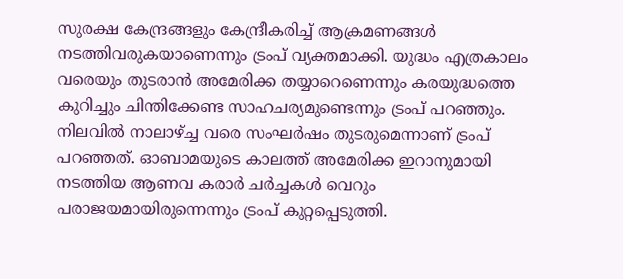സുരക്ഷ കേന്ദ്രങ്ങളും കേന്ദ്രീകരിച്ച് ആക്രമണങ്ങൾ നടത്തിവരുകയാണെന്നും ട്രംപ് വ്യക്തമാക്കി. യുദ്ധം എത്രകാലം വരെയും തുടരാൻ അമേരിക്ക തയ്യാറെണെന്നും കരയുദ്ധത്തെ കുറിച്ചും ചിന്തിക്കേണ്ട സാഹചര്യമുണ്ടെന്നും ട്രംപ് പറഞ്ഞും. നിലവിൽ നാലാഴ്ച്ച വരെ സംഘർഷം തുടരുമെന്നാണ് ട്രംപ് പറഞ്ഞത്. ഓബാമയുടെ കാലത്ത് അമേരിക്ക ഇറാനുമായി നടത്തിയ ആണവ കരാർ ചർച്ചകൾ വെറും പരാജയമായിരുന്നെന്നും ട്രംപ് കുറ്റപ്പെടുത്തി.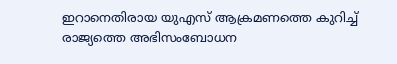ഇറാനെതിരായ യുഎസ് ആക്രമണത്തെ കുറിച്ച് രാജ്യത്തെ അഭിസംബോധന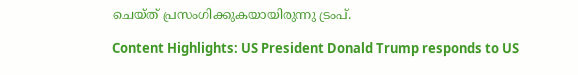ചെയ്ത് പ്രസംഗിക്കുകയായിരുന്നു ട്രംപ്.

Content Highlights: US President Donald Trump responds to US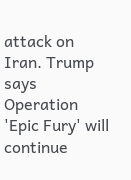attack on Iran. Trump says Operation 'Epic Fury' will continue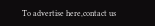To advertise here,contact us